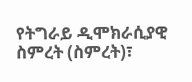የትግራይ ዲሞክራሲያዊ ስምረት (ስምረት)፣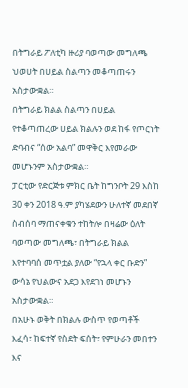በትግራይ ፖለቲካ ዙሪያ ባወጣው መግለጫ ህወሀት በሀይል ስልጣን መቆጣጠሩን አስታውቋል።
በትግራይ ክልል ስልጣን በሀይል የተቆጣጠረው ሀይል ክልሉን ወደ ከፋ የጦርነት ድባብና “ሰው አልባ” መዋቅር እየመራው መሆኑንም አስታውቋል።
ፓርቲው የድርጅቱ ምክር ቤት ከግንቦት 29 እስከ 30 ቀን 2018 ዓ.ም ያካሄደውን ሁለተኛ መደበኛ ስብሰባ ማጠናቀቁን ተከትሎ በዛሬው ዕለት ባወጣው መግለጫ፣ በትግራይ ክልል እየተባባሰ መጥቷል ያለው “የኋላ ቀር ቡድን” ውሳኔ የህልውና አደጋ እየደገነ መሆኑን አስታውቋል።
በአሁኑ ወቅት በክልሉ ውስጥ የወጣቶች እፈሳ፣ ከፍተኛ የስደት ፍሰት፣ የምሁራን መበተን እና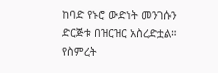ከባድ የኑሮ ውድነት መንገሱን ድርጅቱ በዝርዝር አስረድቷል።
የስምረት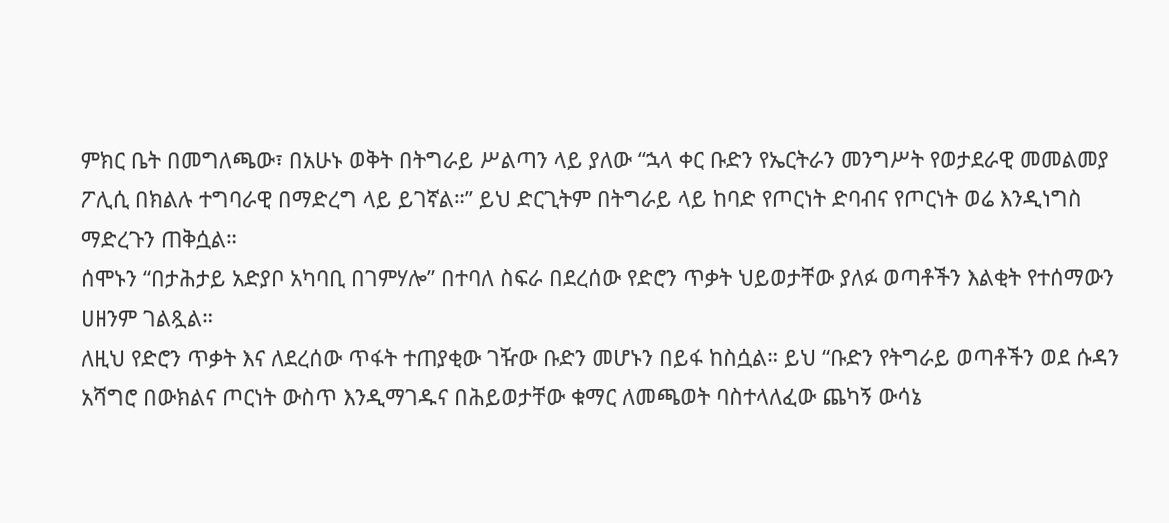ምክር ቤት በመግለጫው፣ በአሁኑ ወቅት በትግራይ ሥልጣን ላይ ያለው “ኋላ ቀር ቡድን የኤርትራን መንግሥት የወታደራዊ መመልመያ ፖሊሲ በክልሉ ተግባራዊ በማድረግ ላይ ይገኛል።” ይህ ድርጊትም በትግራይ ላይ ከባድ የጦርነት ድባብና የጦርነት ወሬ እንዲነግስ ማድረጉን ጠቅሷል።
ሰሞኑን “በታሕታይ አድያቦ አካባቢ በገምሃሎ” በተባለ ስፍራ በደረሰው የድሮን ጥቃት ህይወታቸው ያለፉ ወጣቶችን እልቂት የተሰማውን ሀዘንም ገልጿል።
ለዚህ የድሮን ጥቃት እና ለደረሰው ጥፋት ተጠያቂው ገዥው ቡድን መሆኑን በይፋ ከስሷል። ይህ “ቡድን የትግራይ ወጣቶችን ወደ ሱዳን አሻግሮ በውክልና ጦርነት ውስጥ እንዲማገዱና በሕይወታቸው ቁማር ለመጫወት ባስተላለፈው ጨካኝ ውሳኔ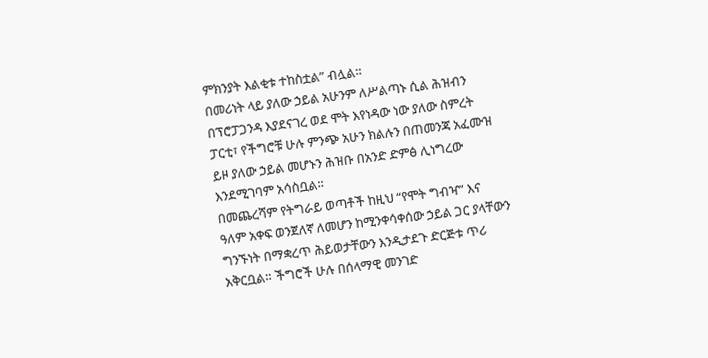ምክንያት እልቂቱ ተከስቷል” ብሏል።
በመሪነት ላይ ያለው ኃይል አሁንም ለሥልጣኑ ሲል ሕዝብን በፕሮፓጋንዳ እያደናገረ ወደ ሞት እየነዳው ነው ያለው ስምረት ፓርቲ፣ የችግሮቹ ሁሉ ምንጭ አሁን ክልሉን በጠመንጃ አፈሙዝ ይዞ ያለው ኃይል መሆኑን ሕዝቡ በአንድ ድምፅ ሊነግረው እንደሚገባም አሳስቧል።
በመጨረሻም የትግራይ ወጣቶች ከዚህ “የሞት ግብዣ” እና ዓለም አቀፍ ወንጀለኛ ለመሆን ከሚንቀሳቀሰው ኃይል ጋር ያላቸውን ግንኙነት በማቋረጥ ሕይወታቸውን እንዲታደጉ ድርጅቱ ጥሪ አቅርቧል። ችግሮች ሁሉ በሰላማዊ መንገድ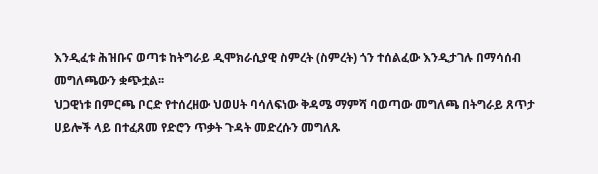እንዲፈቱ ሕዝቡና ወጣቱ ከትግራይ ዲሞክራሲያዊ ስምረት (ስምረት) ጎን ተሰልፈው እንዲታገሉ በማሳሰብ መግለጫውን ቋጭቷል፡፡
ህጋዊነቱ በምርጫ ቦርድ የተሰረዘው ህወሀት ባሳለፍነው ቅዳሜ ማምሻ ባወጣው መግለጫ በትግራይ ጸጥታ ሀይሎች ላይ በተፈጸመ የድሮን ጥቃት ጉዳት መድረሱን መግለጹ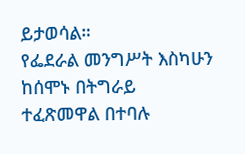ይታወሳል።
የፌደራል መንግሥት እስካሁን ከሰሞኑ በትግራይ ተፈጽመዋል በተባሉ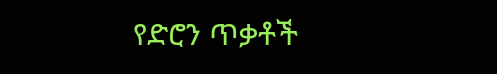የድሮን ጥቃቶች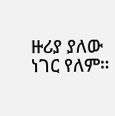ዙሪያ ያለው ነገር የለም።